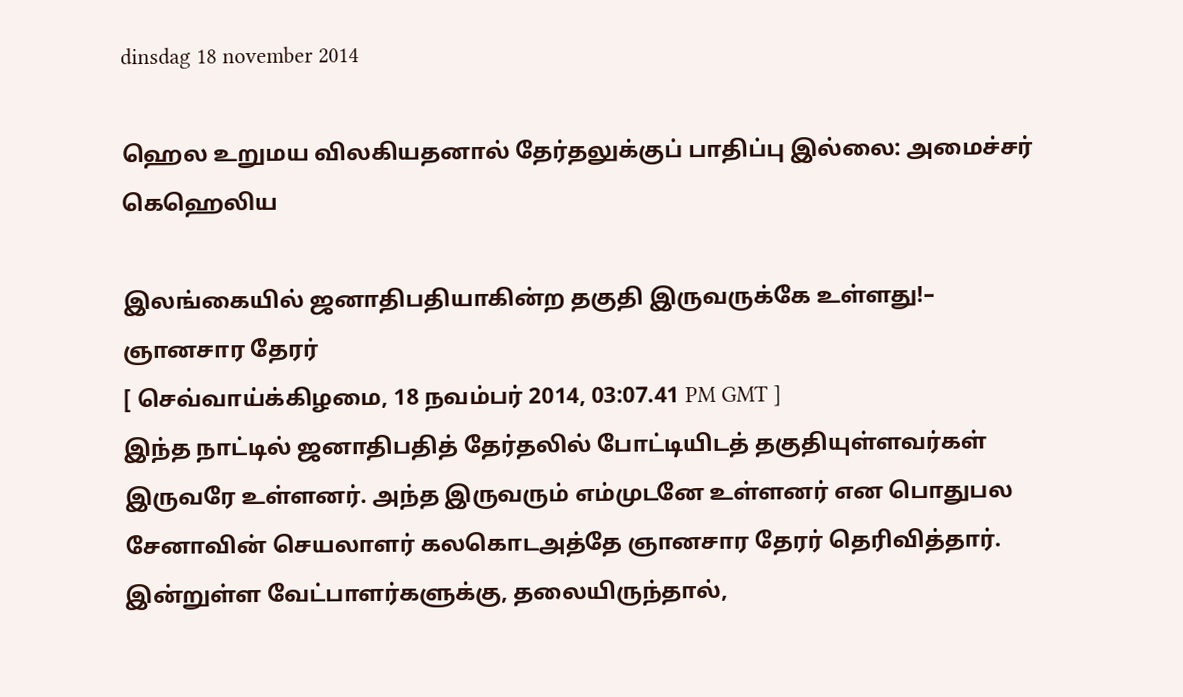dinsdag 18 november 2014

ஹெல உறுமய விலகியதனால் தேர்தலுக்குப் பாதிப்பு இல்லை: அமைச்சர் கெஹெலிய

இலங்கையில் ஜனாதிபதியாகின்ற தகுதி இருவருக்கே உள்ளது!– ஞானசார தேரர்
[ செவ்வாய்க்கிழமை, 18 நவம்பர் 2014, 03:07.41 PM GMT ]
இந்த நாட்டில் ஜனாதிபதித் தேர்தலில் போட்டியிடத் தகுதியுள்ளவர்கள் இருவரே உள்ளனர். அந்த இருவரும் எம்முடனே உள்ளனர் என பொதுபல சேனாவின் செயலாளர் கலகொடஅத்தே ஞானசார தேரர் தெரிவித்தார்.
இன்றுள்ள வேட்பாளர்களுக்கு, தலையிருந்தால்,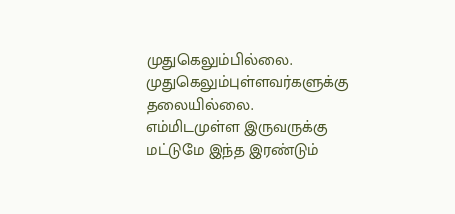முதுகெலும்பில்லை. முதுகெலும்புள்ளவர்களுக்கு தலையில்லை.
எம்மிடமுள்ள இருவருக்கு மட்டுமே இந்த இரண்டும்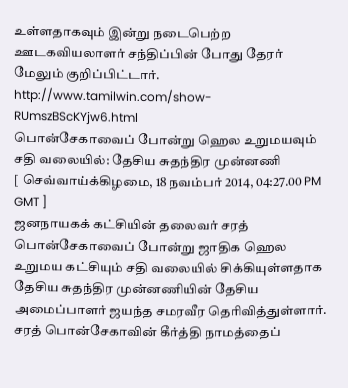உள்ளதாகவும் இன்று நடைபெற்ற ஊடகவியலாளர் சந்திப்பின் போது தேரர் மேலும் குறிப்பிட்டார்.
http://www.tamilwin.com/show-RUmszBScKYjw6.html
பொன்சேகாவைப் போன்று ஹெல உறுமயவும் சதி வலையில்: தேசிய சுதந்திர முன்னணி
[ செவ்வாய்க்கிழமை, 18 நவம்பர் 2014, 04:27.00 PM GMT ]
ஜனநாயகக் கட்சியின் தலைவர் சரத் பொன்சேகாவைப் போன்று ஜாதிக ஹெல உறுமய கட்சியும் சதி வலையில் சிக்கியுள்ளதாக தேசிய சுதந்திர முன்னணியின் தேசிய அமைப்பாளர் ஜயந்த சமரவீர தெரிவித்துள்ளார்.
சரத் பொன்சேகாவின் கீர்த்தி நாமத்தைப்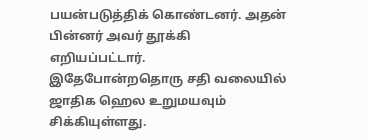பயன்படுத்திக் கொண்டனர். அதன் பின்னர் அவர் தூக்கி எறியப்பட்டார்.
இதேபோன்றதொரு சதி வலையில் ஜாதிக ஹெல உறுமயவும் சிக்கியுள்ளது.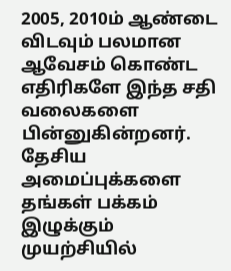2005, 2010ம் ஆண்டை விடவும் பலமான ஆவேசம் கொண்ட எதிரிகளே இந்த சதி வலைகளை பின்னுகின்றனர்.
தேசிய அமைப்புக்களை தங்கள் பக்கம் இழுக்கும் முயற்சியில்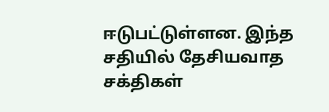ஈடுபட்டுள்ளன. இந்த சதியில் தேசியவாத சக்திகள்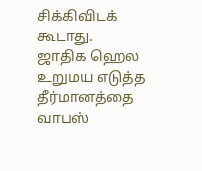சிக்கிவிடக் கூடாது.
ஜாதிக ஹெல உறுமய எடுத்த தீர்மானத்தை வாபஸ்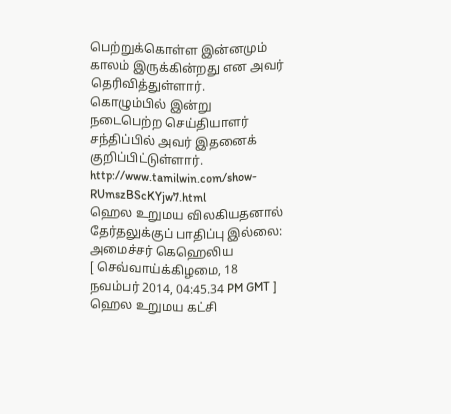பெற்றுக்கொள்ள இன்னமும் காலம் இருக்கின்றது என அவர் தெரிவித்துள்ளார்.
கொழும்பில் இன்று நடைபெற்ற செய்தியாளர் சந்திப்பில் அவர் இதனைக் குறிப்பிட்டுள்ளார்.
http://www.tamilwin.com/show-RUmszBScKYjw7.html
ஹெல உறுமய விலகியதனால் தேர்தலுக்குப் பாதிப்பு இல்லை: அமைச்சர் கெஹெலிய
[ செவ்வாய்க்கிழமை, 18 நவம்பர் 2014, 04:45.34 PM GMT ]
ஹெல உறுமய கட்சி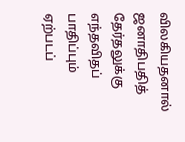விலகியதனால் ஜனாதிபதித் தேர்தலுக்கு எந்தவிதப் பாதிப்பும் ஏற்படப்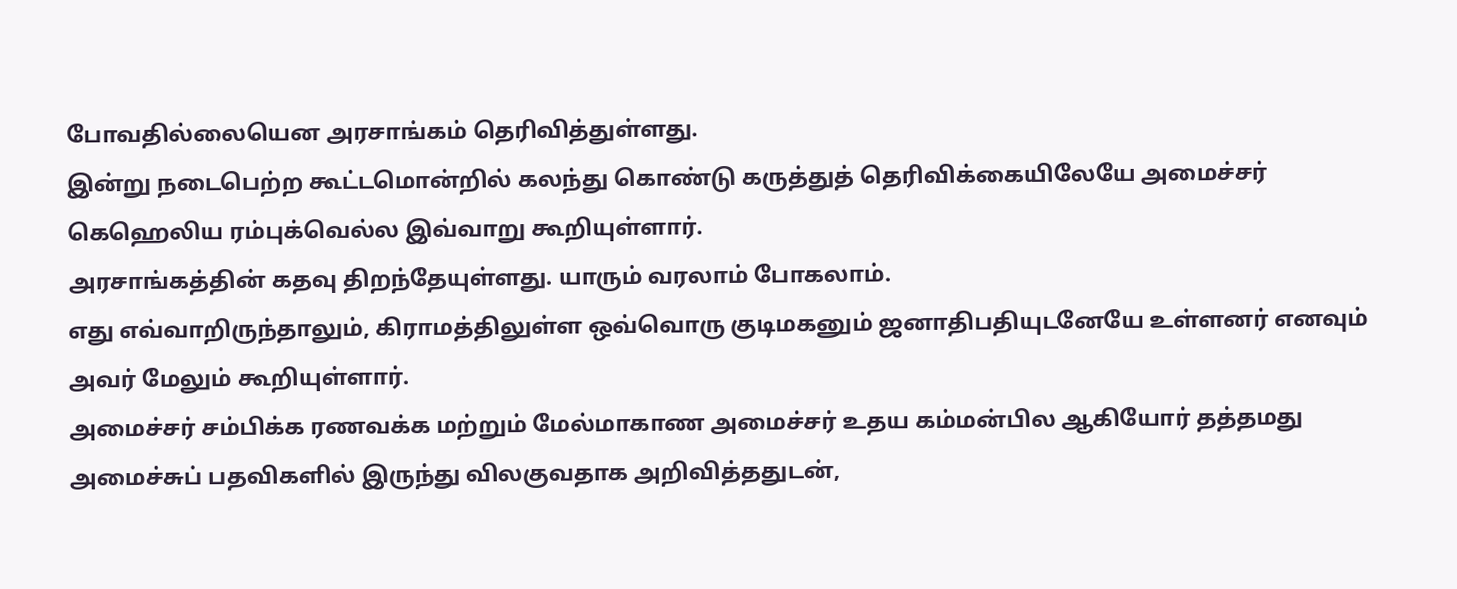போவதில்லையென அரசாங்கம் தெரிவித்துள்ளது.
இன்று நடைபெற்ற கூட்டமொன்றில் கலந்து கொண்டு கருத்துத் தெரிவிக்கையிலேயே அமைச்சர் கெஹெலிய ரம்புக்வெல்ல இவ்வாறு கூறியுள்ளார்.
அரசாங்கத்தின் கதவு திறந்தேயுள்ளது. யாரும் வரலாம் போகலாம்.
எது எவ்வாறிருந்தாலும், கிராமத்திலுள்ள ஒவ்வொரு குடிமகனும் ஜனாதிபதியுடனேயே உள்ளனர் எனவும் அவர் மேலும் கூறியுள்ளார்.
அமைச்சர் சம்பிக்க ரணவக்க மற்றும் மேல்மாகாண அமைச்சர் உதய கம்மன்பில ஆகியோர் தத்தமது அமைச்சுப் பதவிகளில் இருந்து விலகுவதாக அறிவித்ததுடன்,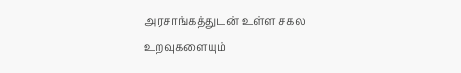அரசாங்கத்துடன் உள்ள சகல உறவுகளையும்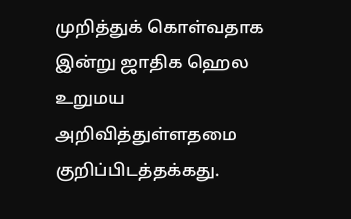முறித்துக் கொள்வதாக இன்று ஜாதிக ஹெல உறுமய அறிவித்துள்ளதமை குறிப்பிடத்தக்கது.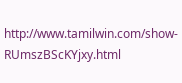http://www.tamilwin.com/show-RUmszBScKYjxy.html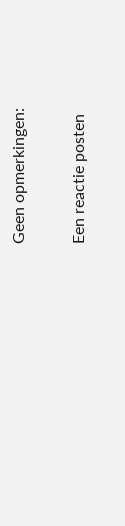Geen opmerkingen:

Een reactie posten